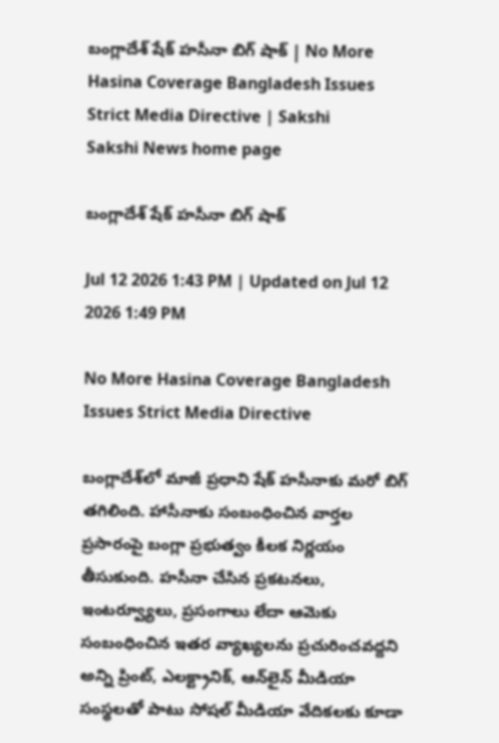బంగ్లాదేశ్ షేక్ హసీనా బిగ్‌ షాక్‌ | No More Hasina Coverage Bangladesh Issues Strict Media Directive | Sakshi
Sakshi News home page

బంగ్లాదేశ్ షేక్ హసీనా బిగ్‌ షాక్‌

Jul 12 2026 1:43 PM | Updated on Jul 12 2026 1:49 PM

No More Hasina Coverage Bangladesh Issues Strict Media Directive

బంగ్లాదేశ్‌లో మాజీ ప్రధాని షేక్ హసీనాకు మరో బిగ్‌ తగిలింది. హాసీనాకు సంబంధించిన వార్తల ప్రసారంపై బంగ్లా ప్రభుత్వం కీలక నిర్ణయం తీసుకుంది. హసీనా చేసిన ప్రకటనలు, ఇంటర్వ్యూలు, ప్రసంగాలు లేదా ఆమెకు సంబంధించిన ఇతర వ్యాఖ్యలను ప్రచురించవద్దని అన్ని ప్రింట్, ఎలక్ట్రానిక్, ఆన్‌లైన్ మీడియా సంస్థలతో పాటు సోషల్ మీడియా వేదికలకు కూడా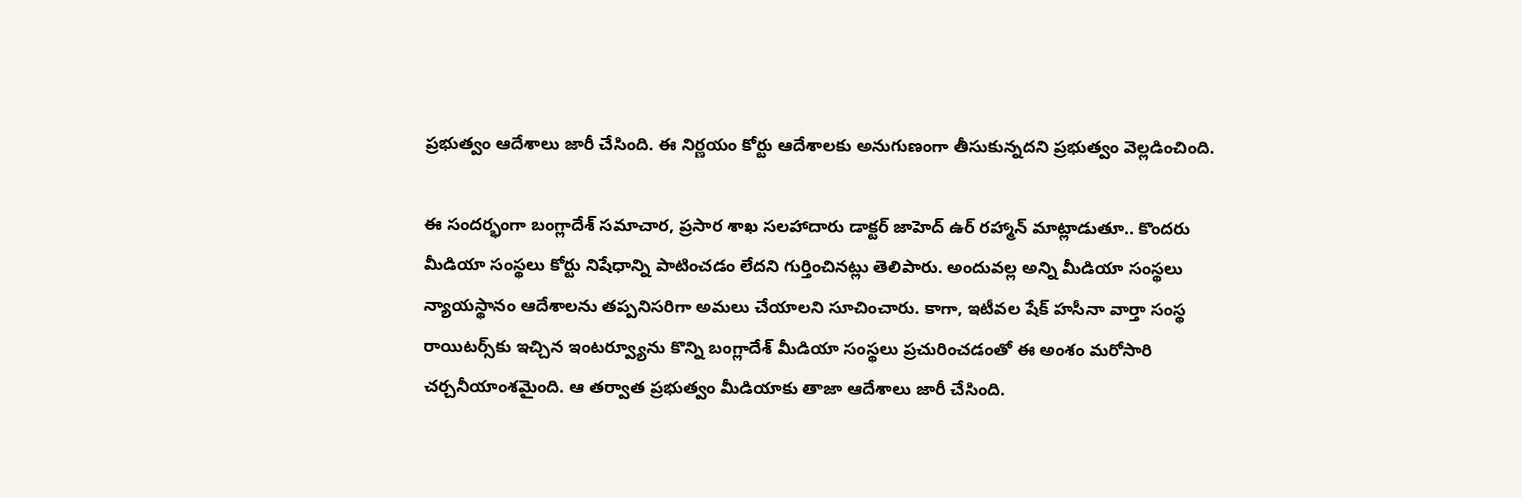ప్రభుత్వం ఆదేశాలు జారీ చేసింది. ఈ నిర్ణయం కోర్టు ఆదేశాలకు అనుగుణంగా తీసుకున్నదని ప్రభుత్వం వెల్లడించింది.

ఈ సందర్భంగా బంగ్లాదేశ్‌ సమాచార, ప్రసార శాఖ సలహాదారు డాక్టర్ జాహెద్ ఉర్ రహ్మాన్ మాట్లాడుతూ.. కొందరు మీడియా సంస్థలు కోర్టు నిషేధాన్ని పాటించడం లేదని గుర్తించినట్లు తెలిపారు. అందువల్ల అన్ని మీడియా సంస్థలు న్యాయస్థానం ఆదేశాలను తప్పనిసరిగా అమలు చేయాలని సూచించారు. కాగా, ఇటీవల షేక్ హసీనా వార్తా సంస్థ రాయిటర్స్‌కు ఇచ్చిన ఇంటర్వ్యూను కొన్ని బంగ్లాదేశ్ మీడియా సంస్థలు ప్రచురించడంతో ఈ అంశం మరోసారి చర్చనీయాంశమైంది. ఆ తర్వాత ప్రభుత్వం మీడియాకు తాజా ఆదేశాలు జారీ చేసింది.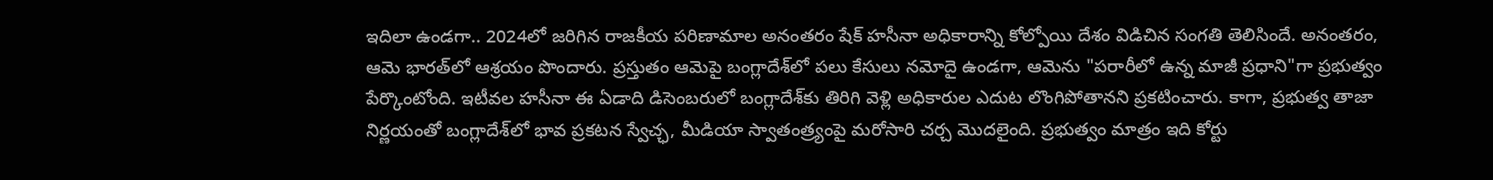ఇదిలా ఉండగా.. 2024లో జరిగిన రాజకీయ పరిణామాల అనంతరం షేక్ హసీనా అధికారాన్ని కోల్పోయి దేశం విడిచిన సంగతి తెలిసిందే. అనంతరం, ఆమె భారత్‌లో ఆశ్రయం పొందారు. ప్రస్తుతం ఆమెపై బంగ్లాదేశ్‌లో పలు కేసులు నమోదై ఉండగా, ఆమెను "పరారీలో ఉన్న మాజీ ప్రధాని"గా ప్రభుత్వం పేర్కొంటోంది. ఇటీవల హసీనా ఈ ఏడాది డిసెంబరులో బంగ్లాదేశ్‌కు తిరిగి వెళ్లి అధికారుల ఎదుట లొంగిపోతానని ప్రకటించారు. కాగా, ప్రభుత్వ తాజా నిర్ణయంతో బంగ్లాదేశ్‌లో భావ ప్రకటన స్వేచ్ఛ, మీడియా స్వాతంత్ర్యంపై మరోసారి చర్చ మొదలైంది. ప్రభుత్వం మాత్రం ఇది కోర్టు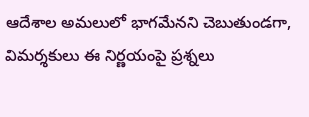ఆదేశాల అమలులో భాగమేనని చెబుతుండగా, విమర్శకులు ఈ నిర్ణయంపై ప్రశ్నలు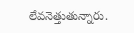లేవనెత్తుతున్నారు.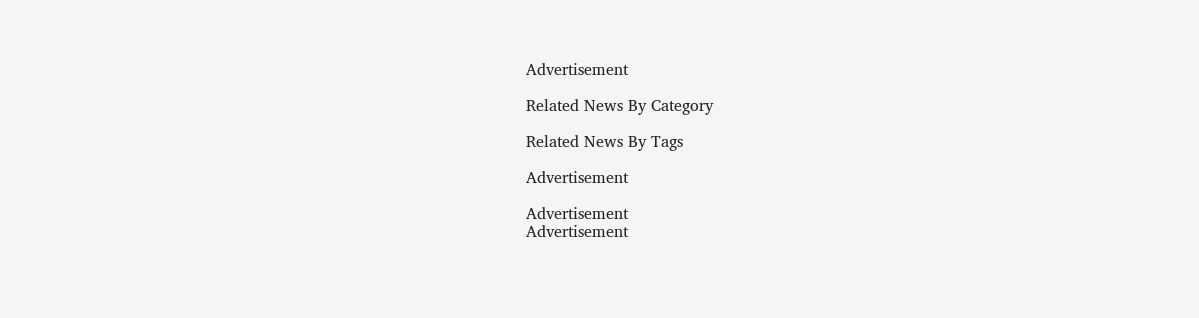Advertisement

Related News By Category

Related News By Tags

Advertisement

Advertisement
Advertisement